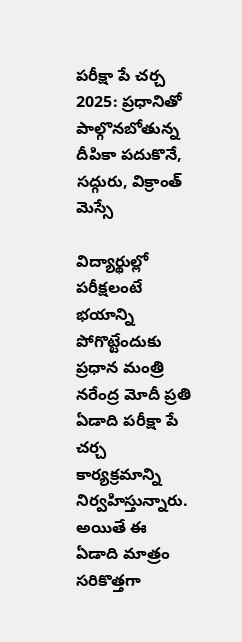పరీక్షా పే చర్చ 2025: ప్రధానితో పాల్గొనబోతున్న దీపికా పదుకొనే, సద్గురు, విక్రాంత్‌ మెస్సే

విద్యార్థుల్లో పరీక్షలంటే భయాన్ని పోగొట్టేందుకు ప్రధాన మంత్రి నరేంద్ర మోదీ ప్రతి ఏడాది పరీక్షా పే చర్చ కార్యక్రమాన్ని నిర్వహిస్తున్నారు. అయితే ఈ ఏడాది మాత్రం సరికొత్తగా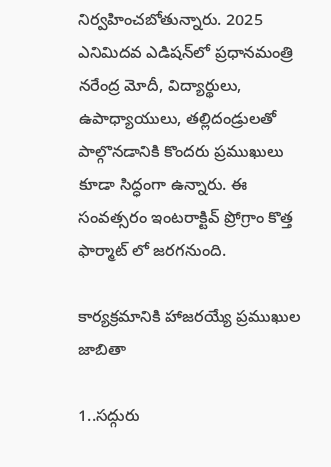నిర్వహించబోతున్నారు. 2025 ఎనిమిదవ ఎడిషన్‌లో ప్రధానమంత్రి నరేంద్ర మోదీ, విద్యార్థులు, ఉపాధ్యాయులు, తల్లిదండ్రులతో పాల్గొనడానికి కొందరు ప్రముఖులు కూడా సిద్ధంగా ఉన్నారు. ఈ సంవత్సరం ఇంటరాక్టివ్ ప్రోగ్రాం కొత్త ఫార్మాట్ లో జరగనుంది.

కార్యక్రమానికి హాజరయ్యే ప్రముఖుల జాబితా

1..సద్గురు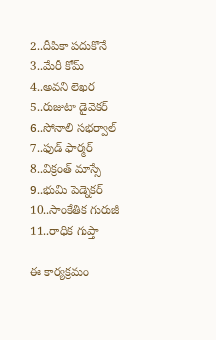2..దీపికా పదుకొనే
3..మేరీ కోమ్
4..అవని లెఖర
5..రుజుటా డైవెకర్
6..సోనాలి సభర్వాల్
7..ఫుడ్ ఫార్మర్
8..విక్రంత్ మాస్సే
9..భుమి పెడ్నెకర్
10..సాంకేతిక గురుజీ
11..రాధిక గుప్తా

ఈ కార్యక్రమం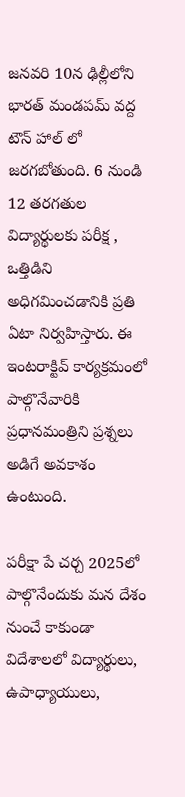జనవరి 10న ఢిల్లీలోని భారత్ మండపమ్ వద్ద టౌన్ హాల్ లో జరగబోతుంది. 6 నుండి 12 తరగతుల విద్యార్థులకు పరీక్ష , ఒత్తిడిని అధిగమించడానికి ప్రతి ఏటా నిర్వహిస్తారు. ఈ ఇంటరాక్టివ్ కార్యక్రమంలో పాల్గొనేవారికి ప్రధానమంత్రిని ప్రశ్నలు అడిగే అవకాశం ఉంటుంది.

పరీక్షా పే చర్చ 2025లో పాల్గొనేందుకు మన దేశం నుంచే కాకుండా విదేశాలలో విద్యార్థులు, ఉపాధ్యాయులు,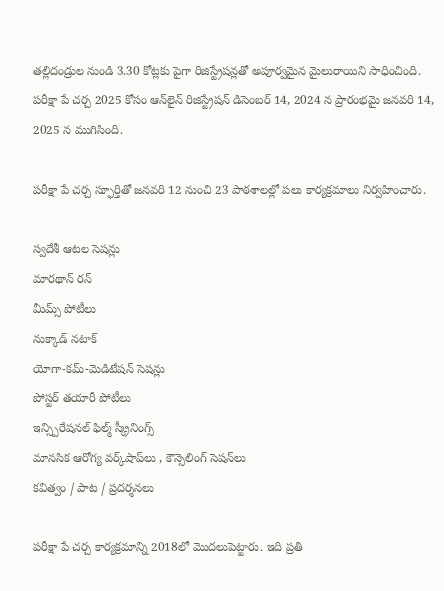తల్లిదండ్రుల నుండి 3.30 కోట్లకు పైగా రిజిస్ట్రేషన్లతో అపూర్వమైన మైలురాయిని సాధించింది. పరీక్షా పే చర్చ 2025 కోసం ఆన్‌లైన్ రిజిస్ట్రేషన్ డిసెంబర్ 14, 2024 న ప్రారంభమై జనవరి 14, 2025 న ముగిసింది.

పరీక్షా పే చర్చ స్ఫూర్తితో జనవరి 12 నుంచి 23 పాఠశాలల్లో పలు కార్యక్రమాలు నిర్వహించారు.

స్వదేశీ ఆటల సెషన్లు
మారథాన్ రన్‌
మీమ్స్‌ పోటీలు
నుక్కాడ్ నటాక్
యోగా-కమ్-మెడిటేషన్ సెషన్లు
పోస్టర్ తయారీ పోటీలు
ఇన్స్పిరేషనల్ ఫిల్మ్ స్క్రీనింగ్స్
మానసిక ఆరోగ్య వర్క్‌షాప్‌లు , కౌన్సెలింగ్ సెషన్‌లు
కవిత్వం / పాట / ప్రదర్శనలు

పరీక్షా పే చర్చ కార్యక్రమాన్ని 2018లో మొదలుపెట్టారు. ఇది ప్రతి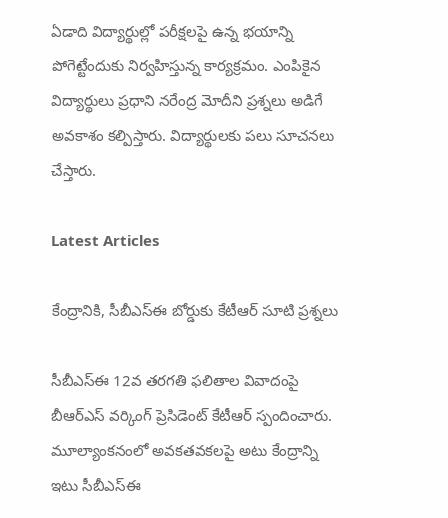ఏడాది విద్యార్థుల్లో పరీక్షలపై ఉన్న భయాన్ని పోగెట్టేందుకు నిర్వహిస్తున్న కార్యక్రమం. ఎంపికైన విద్యార్థులు ప్రధాని నరేంద్ర మోదీని ప్రశ్నలు అడిగే అవకాశం కల్పిస్తారు. విద్యార్థులకు పలు సూచనలు చేస్తారు.

Latest Articles

కేంద్రానికి, సీబీఎస్ఈ బోర్డుకు కేటీఆర్ సూటి ప్రశ్నలు

సీబీఎస్ఈ 12వ తరగతి ఫలితాల వివాదంపై బీఆర్ఎస్ వర్కింగ్ ప్రెసిడెంట్ కేటీఆర్‌ స్పందించారు. మూల్యాంకనంలో అవకతవకలపై అటు కేంద్రాన్ని ఇటు సీబీఎస్‌ఈ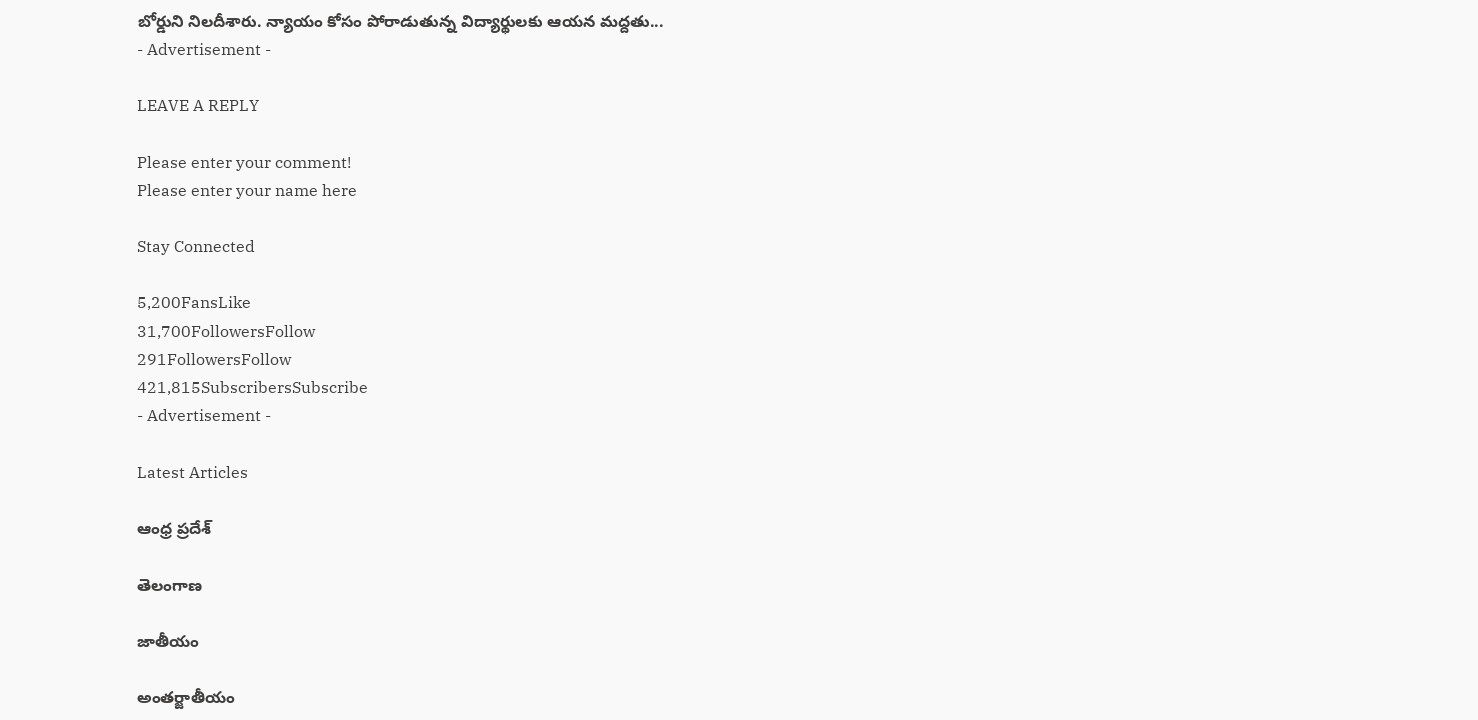బోర్డుని నిలదీశారు. న్యాయం కోసం పోరాడుతున్న విద్యార్థులకు ఆయన మద్దతు...
- Advertisement -

LEAVE A REPLY

Please enter your comment!
Please enter your name here

Stay Connected

5,200FansLike
31,700FollowersFollow
291FollowersFollow
421,815SubscribersSubscribe
- Advertisement -

Latest Articles

ఆంధ్ర ప్రదేశ్

తెలంగాణ

జాతీయం

అంతర్జాతీయం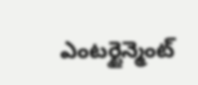ఎంటర్టైన్మెంట్